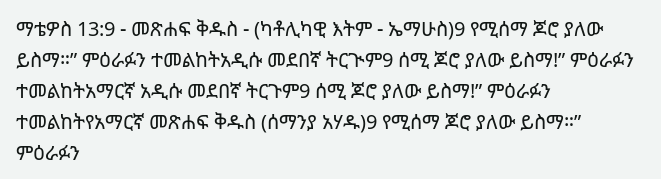ማቴዎስ 13:9 - መጽሐፍ ቅዱስ - (ካቶሊካዊ እትም - ኤማሁስ)9 የሚሰማ ጆሮ ያለው ይስማ።” ምዕራፉን ተመልከትአዲሱ መደበኛ ትርጒም9 ሰሚ ጆሮ ያለው ይስማ!” ምዕራፉን ተመልከትአማርኛ አዲሱ መደበኛ ትርጉም9 ሰሚ ጆሮ ያለው ይስማ!” ምዕራፉን ተመልከትየአማርኛ መጽሐፍ ቅዱስ (ሰማንያ አሃዱ)9 የሚሰማ ጆሮ ያለው ይስማ።” ምዕራፉን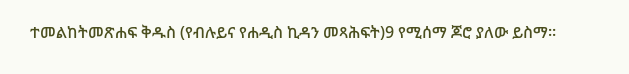ተመልከትመጽሐፍ ቅዱስ (የብሉይና የሐዲስ ኪዳን መጻሕፍት)9 የሚሰማ ጆሮ ያለው ይስማ።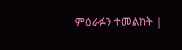ምዕራፉን ተመልከት |